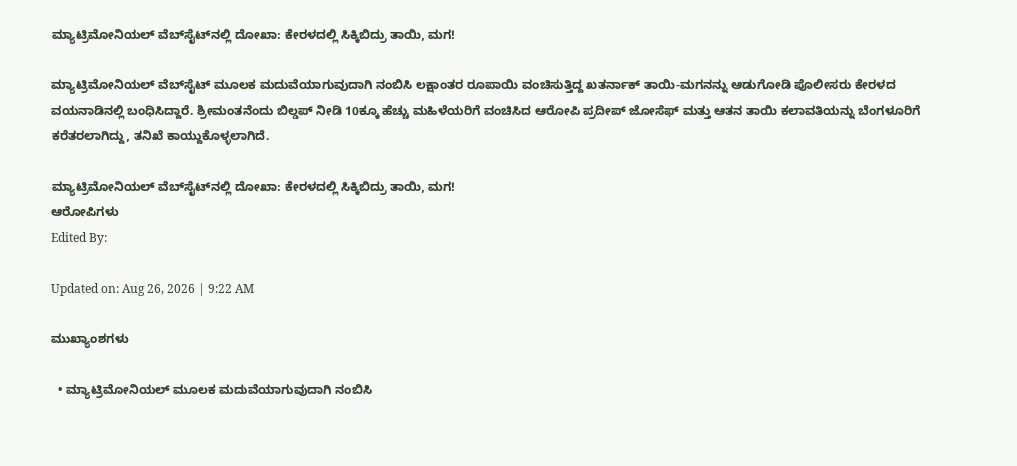ಮ್ಯಾಟ್ರಿಮೋನಿಯಲ್ ವೆಬ್‌ಸೈಟ್‌ನಲ್ಲಿ ದೋಖಾ: ಕೇರಳದಲ್ಲಿ ಸಿಕ್ಕಿಬಿದ್ರು ತಾಯಿ, ಮಗ!

ಮ್ಯಾಟ್ರಿಮೋನಿಯಲ್ ವೆಬ್‌ಸೈಟ್ ಮೂಲಕ ಮದುವೆಯಾಗುವುದಾಗಿ ನಂಬಿಸಿ ಲಕ್ಷಾಂತರ ರೂಪಾಯಿ ವಂಚಿಸುತ್ತಿದ್ದ ಖತರ್ನಾಕ್ ತಾಯಿ-ಮಗನನ್ನು ಆಡುಗೋಡಿ ಪೊಲೀಸರು ಕೇರಳದ ವಯನಾಡಿನಲ್ಲಿ ಬಂಧಿಸಿದ್ದಾರೆ. ಶ್ರೀಮಂತನೆಂದು ಬಿಲ್ಡಪ್ ನೀಡಿ 10ಕ್ಕೂ ಹೆಚ್ಚು ಮಹಿಳೆಯರಿಗೆ ವಂಚಿಸಿದ ಆರೋಪಿ ಪ್ರದೀಪ್ ಜೋಸೆಫ್ ಮತ್ತು ಆತನ ತಾಯಿ ಕಲಾವತಿಯನ್ನು ಬೆಂಗಳೂರಿಗೆ ಕರೆತರಲಾಗಿದ್ದು, ತನಿಖೆ ಕಾಯ್ದುಕೊಳ್ಳಲಾಗಿದೆ.

ಮ್ಯಾಟ್ರಿಮೋನಿಯಲ್ ವೆಬ್‌ಸೈಟ್‌ನಲ್ಲಿ ದೋಖಾ: ಕೇರಳದಲ್ಲಿ ಸಿಕ್ಕಿಬಿದ್ರು ತಾಯಿ, ಮಗ!
ಆರೋಪಿಗಳು
Edited By:

Updated on: Aug 26, 2026 | 9:22 AM

ಮುಖ್ಯಾಂಶಗಳು

  • ಮ್ಯಾಟ್ರಿಮೋನಿಯಲ್ ಮೂಲಕ ಮದುವೆಯಾಗುವುದಾಗಿ ನಂಬಿಸಿ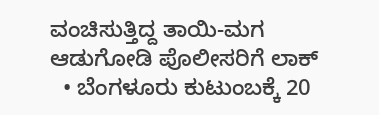ವಂಚಿಸುತ್ತಿದ್ದ ತಾಯಿ-ಮಗ ಆಡುಗೋಡಿ ಪೊಲೀಸರಿಗೆ ಲಾಕ್
  • ಬೆಂಗಳೂರು ಕುಟುಂಬಕ್ಕೆ 20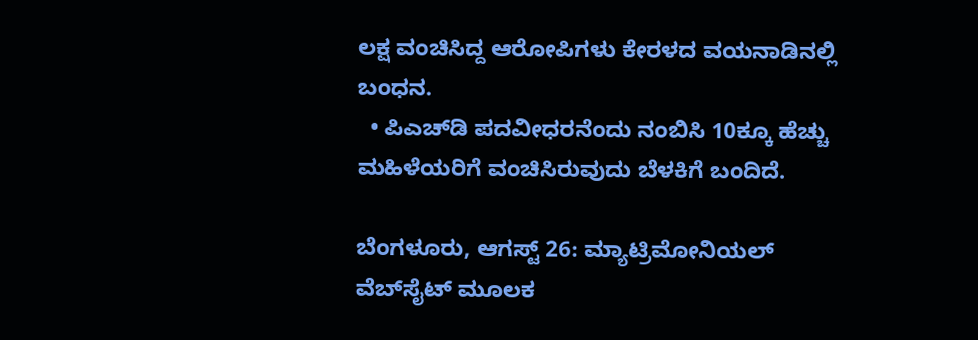ಲಕ್ಷ ವಂಚಿಸಿದ್ದ ಆರೋಪಿಗಳು ಕೇರಳದ ವಯನಾಡಿನಲ್ಲಿ ಬಂಧನ.
  • ಪಿಎಚ್‌ಡಿ ಪದವೀಧರನೆಂದು ನಂಬಿಸಿ 10ಕ್ಕೂ ಹೆಚ್ಚು ಮಹಿಳೆಯರಿಗೆ ವಂಚಿಸಿರುವುದು ಬೆಳಕಿಗೆ ಬಂದಿದೆ.

ಬೆಂಗಳೂರು, ಆಗಸ್ಟ್ 26: ಮ್ಯಾಟ್ರಿಮೋನಿಯಲ್ ವೆಬ್‌ಸೈಟ್ ಮೂಲಕ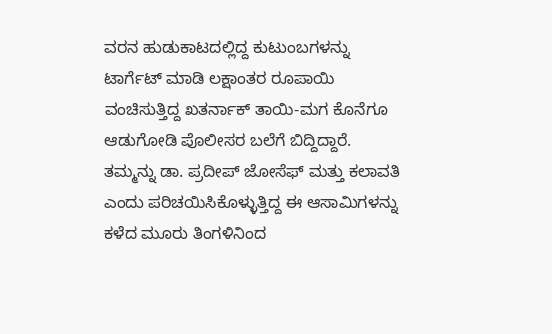ವರನ ಹುಡುಕಾಟದಲ್ಲಿದ್ದ ಕುಟುಂಬಗಳನ್ನು ಟಾರ್ಗೆಟ್ ಮಾಡಿ ಲಕ್ಷಾಂತರ ರೂಪಾಯಿ ವಂಚಿಸುತ್ತಿದ್ದ ಖತರ್ನಾಕ್ ತಾಯಿ-ಮಗ ಕೊನೆಗೂ ಆಡುಗೋಡಿ ಪೊಲೀಸರ ಬಲೆಗೆ ಬಿದ್ದಿದ್ದಾರೆ. ತಮ್ಮನ್ನು ಡಾ. ಪ್ರದೀಪ್ ಜೋಸೆಫ್ ಮತ್ತು ಕಲಾವತಿ ಎಂದು ಪರಿಚಯಿಸಿಕೊಳ್ಳುತ್ತಿದ್ದ ಈ ಆಸಾಮಿಗಳನ್ನು ಕಳೆದ ಮೂರು ತಿಂಗಳಿನಿಂದ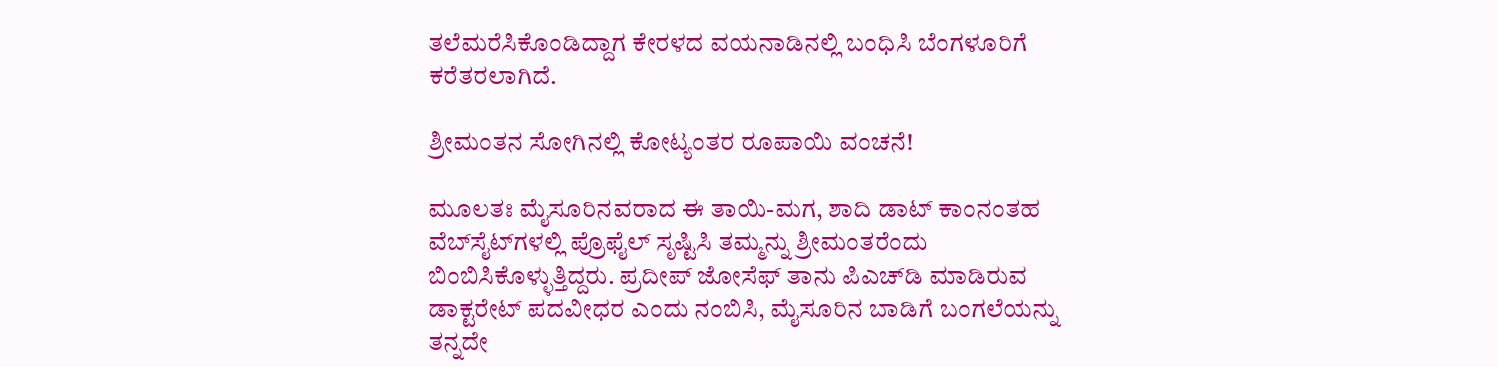ತಲೆಮರೆಸಿಕೊಂಡಿದ್ದಾಗ ಕೇರಳದ ವಯನಾಡಿನಲ್ಲಿ ಬಂಧಿಸಿ ಬೆಂಗಳೂರಿಗೆ ಕರೆತರಲಾಗಿದೆ.

ಶ್ರೀಮಂತನ ಸೋಗಿನಲ್ಲಿ ಕೋಟ್ಯಂತರ ರೂಪಾಯಿ ವಂಚನೆ!

ಮೂಲತಃ ಮೈಸೂರಿನವರಾದ ಈ ತಾಯಿ-ಮಗ, ಶಾದಿ ಡಾಟ್ ಕಾಂನಂತಹ ವೆಬ್‌ಸೈಟ್‌ಗಳಲ್ಲಿ ಪ್ರೊಫೈಲ್ ಸೃಷ್ಟಿಸಿ ತಮ್ಮನ್ನು ಶ್ರೀಮಂತರೆಂದು ಬಿಂಬಿಸಿಕೊಳ್ಳುತ್ತಿದ್ದರು. ಪ್ರದೀಪ್ ಜೋಸೆಫ್ ತಾನು ಪಿಎಚ್‌ಡಿ ಮಾಡಿರುವ ಡಾಕ್ಟರೇಟ್ ಪದವೀಧರ ಎಂದು ನಂಬಿಸಿ, ಮೈಸೂರಿನ ಬಾಡಿಗೆ ಬಂಗಲೆಯನ್ನು ತನ್ನದೇ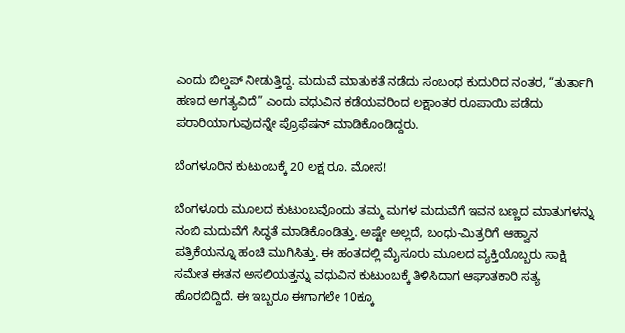ಎಂದು ಬಿಲ್ಡಪ್ ನೀಡುತ್ತಿದ್ದ. ಮದುವೆ ಮಾತುಕತೆ ನಡೆದು ಸಂಬಂಧ ಕುದುರಿದ ನಂತರ, “ತುರ್ತಾಗಿ ಹಣದ ಅಗತ್ಯವಿದೆ” ಎಂದು ವಧುವಿನ ಕಡೆಯವರಿಂದ ಲಕ್ಷಾಂತರ ರೂಪಾಯಿ ಪಡೆದು ಪರಾರಿಯಾಗುವುದನ್ನೇ ಪ್ರೊಫೆಷನ್ ಮಾಡಿಕೊಂಡಿದ್ದರು.

ಬೆಂಗಳೂರಿನ ಕುಟುಂಬಕ್ಕೆ 20 ಲಕ್ಷ ರೂ. ಮೋಸ!

ಬೆಂಗಳೂರು ಮೂಲದ ಕುಟುಂಬವೊಂದು ತಮ್ಮ ಮಗಳ ಮದುವೆಗೆ ಇವನ ಬಣ್ಣದ ಮಾತುಗಳನ್ನು ನಂಬಿ ಮದುವೆಗೆ ಸಿದ್ಧತೆ ಮಾಡಿಕೊಂಡಿತ್ತು. ಅಷ್ಟೇ ಅಲ್ಲದೆ, ಬಂಧು-ಮಿತ್ರರಿಗೆ ಆಹ್ವಾನ ಪತ್ರಿಕೆಯನ್ನೂ ಹಂಚಿ ಮುಗಿಸಿತ್ತು. ಈ ಹಂತದಲ್ಲಿ ಮೈಸೂರು ಮೂಲದ ವ್ಯಕ್ತಿಯೊಬ್ಬರು ಸಾಕ್ಷಿ ಸಮೇತ ಈತನ ಅಸಲಿಯತ್ತನ್ನು ವಧುವಿನ ಕುಟುಂಬಕ್ಕೆ ತಿಳಿಸಿದಾಗ ಆಘಾತಕಾರಿ ಸತ್ಯ ಹೊರಬಿದ್ದಿದೆ. ಈ ಇಬ್ಬರೂ ಈಗಾಗಲೇ 10ಕ್ಕೂ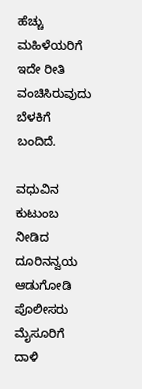ಹೆಚ್ಚು ಮಹಿಳೆಯರಿಗೆ ಇದೇ ರೀತಿ ವಂಚಿಸಿರುವುದು ಬೆಳಕಿಗೆ ಬಂದಿದೆ.

ವಧುವಿನ ಕುಟುಂಬ ನೀಡಿದ ದೂರಿನನ್ವಯ ಆಡುಗೋಡಿ ಪೊಲೀಸರು ಮೈಸೂರಿಗೆ ದಾಳಿ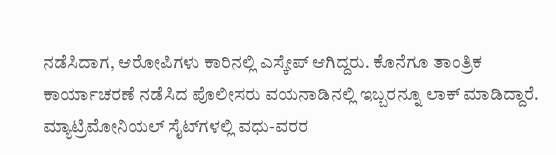ನಡೆಸಿದಾಗ, ಆರೋಪಿಗಳು ಕಾರಿನಲ್ಲಿ ಎಸ್ಕೇಪ್ ಆಗಿದ್ದರು. ಕೊನೆಗೂ ತಾಂತ್ರಿಕ ಕಾರ್ಯಾಚರಣೆ ನಡೆಸಿದ ಪೊಲೀಸರು ವಯನಾಡಿನಲ್ಲಿ ಇಬ್ಬರನ್ನೂ ಲಾಕ್ ಮಾಡಿದ್ದಾರೆ. ಮ್ಯಾಟ್ರಿಮೋನಿಯಲ್ ಸೈಟ್‌ಗಳಲ್ಲಿ ವಧು-ವರರ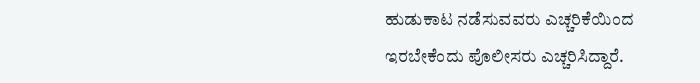ಹುಡುಕಾಟ ನಡೆಸುವವರು ಎಚ್ಚರಿಕೆಯಿಂದ ಇರಬೇಕೆಂದು ಪೊಲೀಸರು ಎಚ್ಚರಿಸಿದ್ದಾರೆ.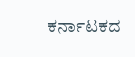ಕರ್ನಾಟಕದ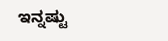ಇನ್ನಷ್ಟು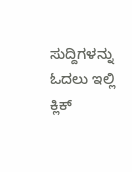ಸುದ್ದಿಗಳನ್ನು ಓದಲು ಇಲ್ಲಿ ಕ್ಲಿಕ್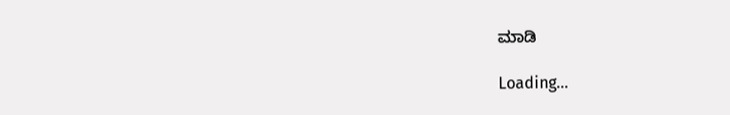ಮಾಡಿ

Loading...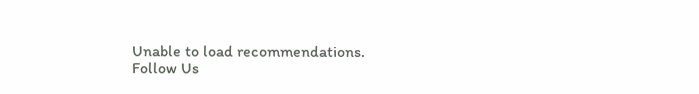Unable to load recommendations.
Follow Us